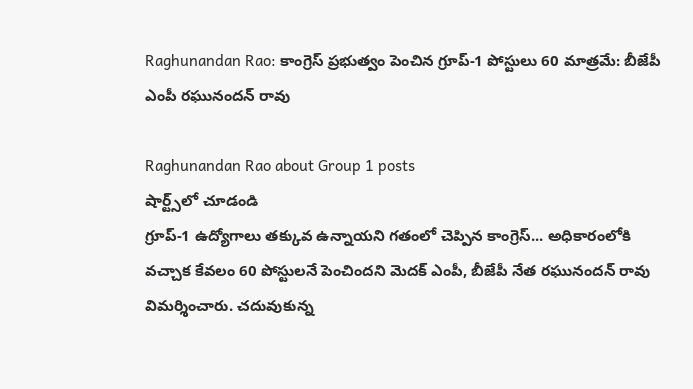Raghunandan Rao: కాంగ్రెస్ ప్రభుత్వం పెంచిన గ్రూప్-1 పోస్టులు 60 మాత్రమే: బీజేపీ ఎంపీ రఘునందన్ రావు

Raghunandan Rao about Group 1 posts
షార్ట్స్‌లో చూడండి
గ్రూప్-1 ఉద్యోగాలు తక్కువ ఉన్నాయని గతంలో చెప్పిన కాంగ్రెస్... అధికారంలోకి వచ్చాక కేవలం 60 పోస్టులనే పెంచిందని మెదక్ ఎంపీ, బీజేపీ నేత రఘునందన్ రావు విమర్శించారు. చదువుకున్న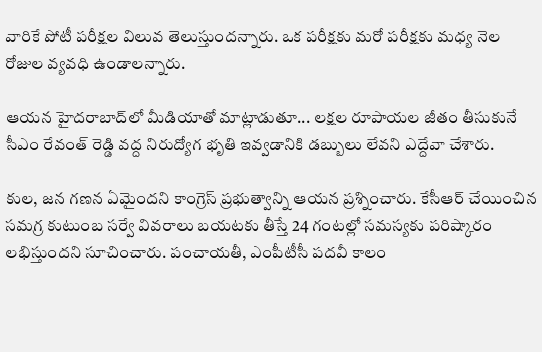వారికే పోటీ పరీక్షల విలువ తెలుస్తుందన్నారు. ఒక పరీక్షకు మరో పరీక్షకు మధ్య నెల రోజుల వ్యవధి ఉండాలన్నారు.

ఆయన హైదరాబాద్‌లో మీడియాతో మాట్లాడుతూ... లక్షల రూపాయల జీతం తీసుకునే సీఎం రేవంత్ రెడ్డి వద్ద నిరుద్యోగ భృతి ఇవ్వడానికి డబ్బులు లేవని ఎద్దేవా చేశారు.

కుల, జన గణన ఏమైందని కాంగ్రెస్ ప్రభుత్వాన్ని ఆయన ప్రశ్నించారు. కేసీఆర్ చేయించిన సమగ్ర కుటుంబ సర్వే వివరాలు బయటకు తీస్తే 24 గంటల్లో సమస్యకు పరిష్కారం లభిస్తుందని సూచించారు. పంచాయతీ, ఎంపీటీసీ పదవీ కాలం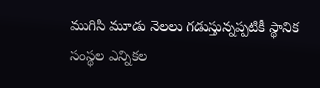ముగిసి మూడు నెలలు గడుస్తున్నప్పటికీ స్థానిక సంస్థల ఎన్నికల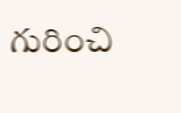గురించి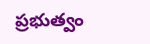ప్రభుత్వం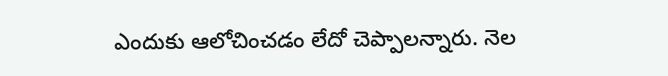ఎందుకు ఆలోచించడం లేదో చెప్పాలన్నారు. నెల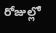రోజుల్లో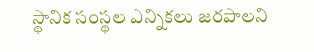స్థానిక సంస్థల ఎన్నికలు జరపాలని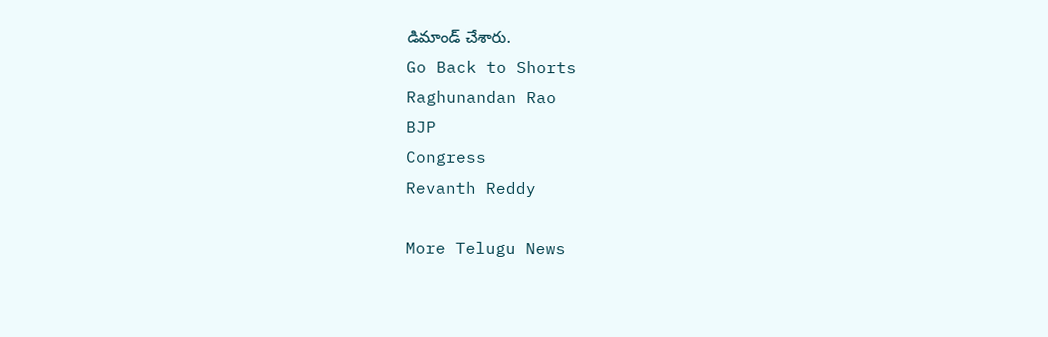డిమాండ్ చేశారు.
Go Back to Shorts
Raghunandan Rao
BJP
Congress
Revanth Reddy

More Telugu News